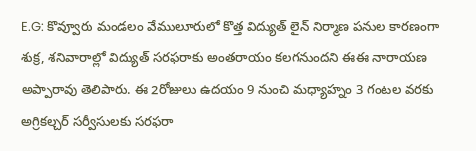E.G: కొవ్వూరు మండలం వేములూరులో కొత్త విద్యుత్ లైన్ నిర్మాణ పనుల కారణంగా శుక్ర, శనివారాల్లో విద్యుత్ సరఫరాకు అంతరాయం కలగనుందని ఈఈ నారాయణ అప్పారావు తెలిపారు. ఈ 2రోజులు ఉదయం 9 నుంచి మధ్యాహ్నం 3 గంటల వరకు అగ్రికల్చర్ సర్వీసులకు సరఫరా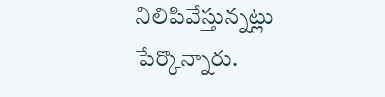నిలిపివేస్తున్నట్లు పేర్కొన్నారు.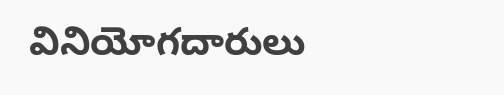వినియోగదారులు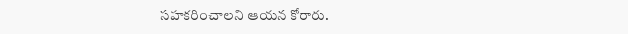సహకరించాలని ఆయన కోరారు.